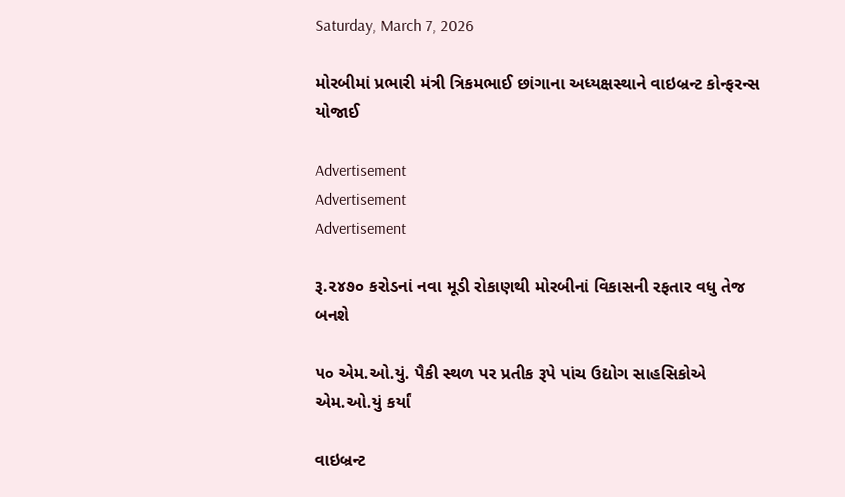Saturday, March 7, 2026

મોરબીમાં પ્રભારી મંત્રી ત્રિકમભાઈ છાંગાના અધ્યક્ષસ્થાને વાઇબ્રન્ટ કોન્ફરન્સ યોજાઈ

Advertisement
Advertisement
Advertisement

રૂ.૨૪૭૦ કરોડનાં નવા મૂડી રોકાણથી મોરબીનાં વિકાસની રફતાર વધુ તેજ બનશે

૫૦ એમ.ઓ.યું. પૈકી સ્થળ પર પ્રતીક રૂપે પાંચ ઉદ્યોગ સાહસિકોએ એમ.ઓ.યું કર્યાં

વાઇબ્રન્ટ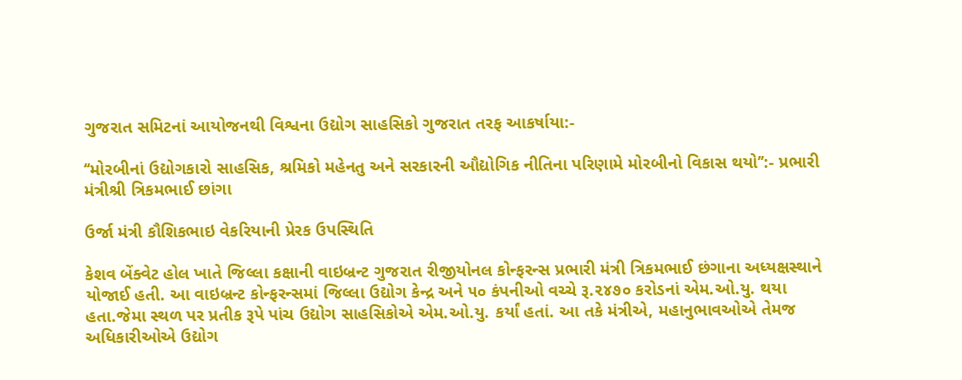ગુજરાત સમિટનાં આયોજનથી વિશ્વના ઉદ્યોગ સાહસિકો ગુજરાત તરફ આકર્ષાયા:-

‘‘મોરબીનાં ઉદ્યોગકારો સાહસિક, શ્રમિકો મહેનતુ અને સરકારની ઔદ્યોગિક નીતિના પરિણામે મોરબીનો વિકાસ થયો’’:- પ્રભારી મંત્રીશ્રી ત્રિકમભાઈ છાંગા

ઉર્જા મંત્રી કૌશિકભાઇ વેકરિયાની પ્રેરક ઉપસ્થિતિ

કેશવ બેંક્વેટ હોલ ખાતે જિલ્લા કક્ષાની વાઇબ્રન્ટ ગુજરાત રીજીયોનલ કોન્ફરન્સ પ્રભારી મંત્રી ત્રિકમભાઈ છંગાના અધ્યક્ષસ્થાને યોજાઈ હતી. આ વાઇબ્રન્ટ કોન્ફરન્સમાં જિલ્લા ઉદ્યોગ કેન્દ્ર અને ૫૦ કંપનીઓ વચ્ચે રૂ.૨૪૭૦ કરોડનાં એમ.ઓ.યુ. થયા હતા.જેમા સ્થળ પર પ્રતીક રૂપે પાંચ ઉદ્યોગ સાહસિકોએ એમ.ઓ.યુ. કર્યાં હતાં. આ તકે મંત્રીએ, મહાનુભાવઓએ તેમજ અધિકારીઓએ ઉદ્યોગ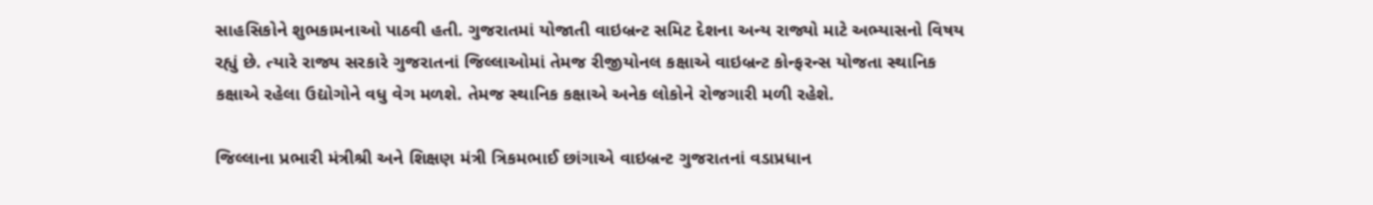સાહસિકોને શુભકામનાઓ પાઠવી હતી. ગુજરાતમાં યોજાતી વાઇબ્રન્ટ સમિટ દેશના અન્ય રાજ્યો માટે અભ્યાસનો વિષય રહ્યું છે. ત્યારે રાજ્ય સરકારે ગુજરાતનાં જિલ્લાઓમાં તેમજ રીજીયોનલ કક્ષાએ વાઇબ્રન્ટ કોન્ફરન્સ યોજતા સ્થાનિક કક્ષાએ રહેલા ઉદ્યોગોને વધુ વેગ મળશે. તેમજ સ્થાનિક કક્ષાએ અનેક લોકોને રોજગારી મળી રહેશે.

જિલ્લાના પ્રભારી મંત્રીશ્રી અને શિક્ષણ મંત્રી ત્રિકમભાઈ છાંગાએ વાઇબ્રન્ટ ગુજરાતનાં વડાપ્રધાન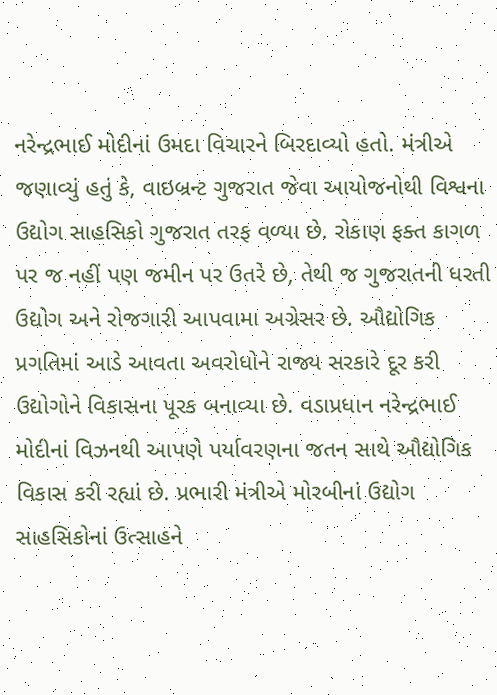નરેન્દ્રભાઈ મોદીનાં ઉમદા વિચારને બિરદાવ્યો હતો. મંત્રીએ જણાવ્યું હતું કે, વાઇબ્રન્ટ ગુજરાત જેવા આયોજનોથી વિશ્વના ઉદ્યોગ સાહસિકો ગુજરાત તરફ વળ્યા છે. રોકાણ ફક્ત કાગળ પર જ નહીં પણ જમીન પર ઉતરે છે, તેથી જ ગુજરાતની ધરતી ઉદ્યોગ અને રોજગારી આપવામા અગ્રેસર છે. ઔદ્યોગિક પ્રગતિમાં આડે આવતા અવરોધોને રાજ્ય સરકારે દૂર કરી ઉદ્યોગોને વિકાસના પૂરક બનાવ્યા છે. વડાપ્રધાન નરેન્દ્રભાઈ મોદીનાં વિઝનથી આપણે પર્યાવરણના જતન સાથે ઔદ્યોગિક વિકાસ કરી રહ્યાં છે. પ્રભારી મંત્રીએ મોરબીનાં ઉદ્યોગ સાહસિકોનાં ઉત્સાહને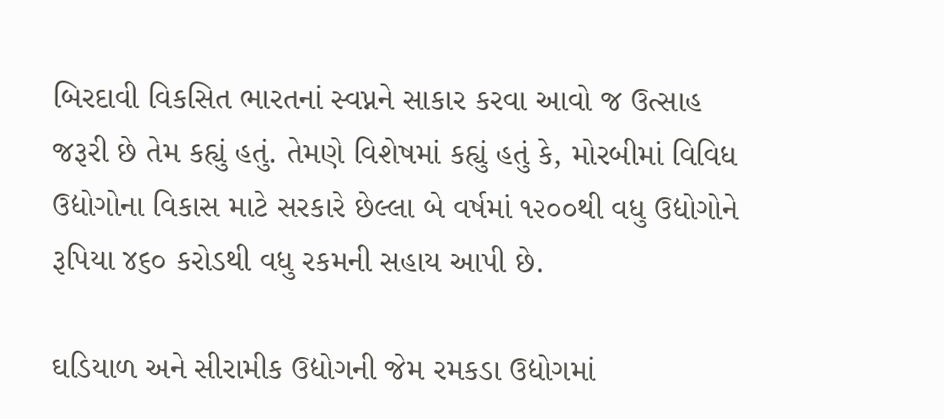બિરદાવી વિકસિત ભારતનાં સ્વપ્નને સાકાર કરવા આવો જ ઉત્સાહ જરૂરી છે તેમ કહ્યું હતું. તેમણે વિશેષમાં કહ્યું હતું કે, મોરબીમાં વિવિધ ઉદ્યોગોના વિકાસ માટે સરકારે છેલ્લા બે વર્ષમાં ૧૨૦૦થી વધુ ઉદ્યોગોને રૂપિયા ૪૬૦ કરોડથી વધુ રકમની સહાય આપી છે.

ઘડિયાળ અને સીરામીક ઉદ્યોગની જેમ રમકડા ઉદ્યોગમાં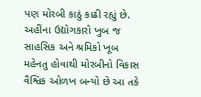પણ મોરબી કાઠું કાઢી રહ્યું છે. અહીંના ઉદ્યોગકારો ખુબ જ સાહસિક અને શ્રમિકો ખૂબ મહેનતુ હોવાથી મોરબીનો વિકાસ વૈશ્વિક ઓળખ બન્યો છે આ તકે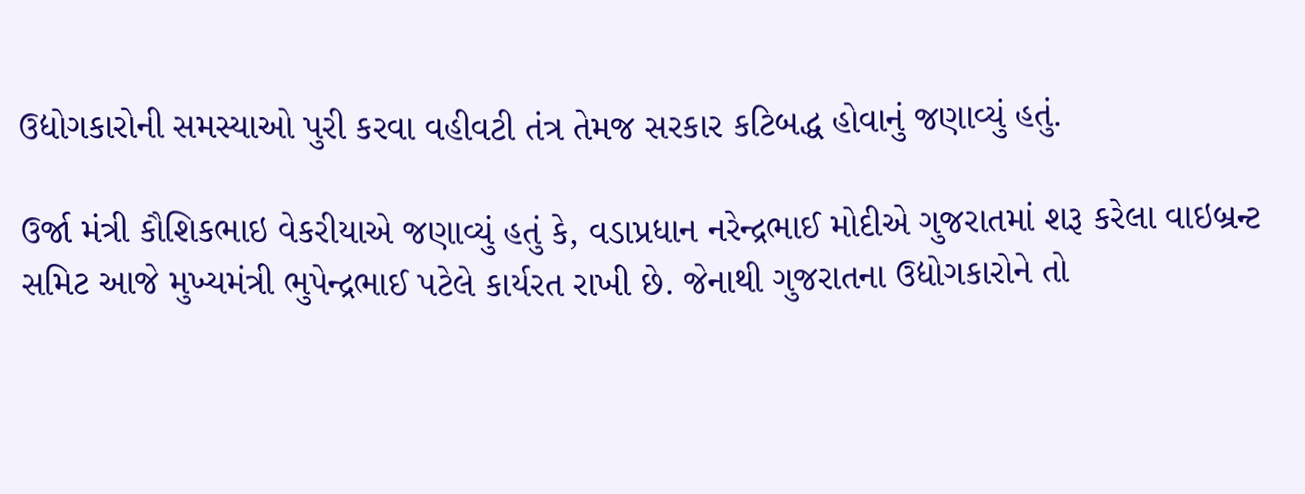ઉદ્યોગકારોની સમસ્યાઓ પુરી કરવા વહીવટી તંત્ર તેમજ સરકાર કટિબદ્ધ હોવાનું જણાવ્યું હતું.

ઉર્જા મંત્રી કૌશિકભાઇ વેકરીયાએ જણાવ્યું હતું કે, વડાપ્રધાન નરેન્દ્રભાઈ મોદીએ ગુજરાતમાં શરૂ કરેલા વાઇબ્રન્ટ સમિટ આજે મુખ્યમંત્રી ભુપેન્દ્રભાઈ પટેલે કાર્યરત રાખી છે. જેનાથી ગુજરાતના ઉદ્યોગકારોને તો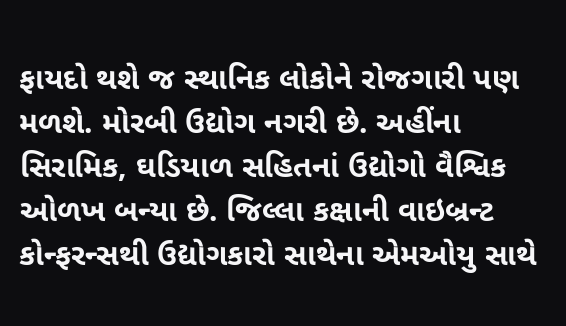ફાયદો થશે જ સ્થાનિક લોકોને રોજગારી પણ મળશે. મોરબી ઉદ્યોગ નગરી છે. અહીંના સિરામિક, ઘડિયાળ સહિતનાં ઉદ્યોગો વૈશ્વિક ઓળખ બન્યા છે. જિલ્લા કક્ષાની વાઇબ્રન્ટ કોન્ફરન્સથી ઉદ્યોગકારો સાથેના એમઓયુ સાથે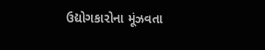ઉદ્યોગકારોના મૂંઝવતા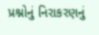પ્રશ્નોનું નિરાકરણનું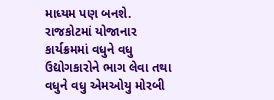માધ્યમ પણ બનશે. રાજકોટમાં યોજાનાર કાર્યક્રમમાં વધુને વધુ ઉદ્યોગકારોને ભાગ લેવા તથા વધુને વધુ એમઓયુ મોરબી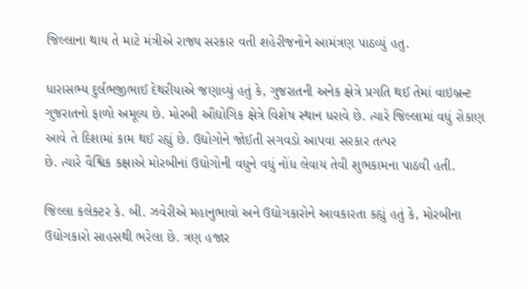જિલ્લાના થાય તે માટે મંત્રીએ રાજ્ય સરકાર વતી શહેરીજનોને આમંત્રણ પાઠવ્યું હતુ.

ધારાસભ્ય દુર્લભજીભાઈ દેથરીયાએ જણાવ્યું હતું કે, ગુજરાતની અનેક ક્ષેત્રે પ્રગતિ થઈ તેમાં વાઇબ્રન્ટ ગુજરાતનો ફાળો અમૂલ્ય છે. મોરબી ઔદ્યોગિક ક્ષેત્રે વિશેષ સ્થાન ધરાવે છે. ત્યારે જિલ્લામાં વધું રોકાણ આવે તે દિશામાં કામ થઈ રહ્યું છે. ઉદ્યોગોને જોઈતી સગવડો આપવા સરકાર તત્પર
છે. ત્યારે વૈશ્વિક કક્ષાએ મોરબીનાં ઉદ્યોગોની વધુને વધું નોંધ લેવાય તેવી શુભકામના પાઠવી હતી.

જિલ્લા કલેક્ટર કે. બી. ઝવેરીએ મહાનુભાવો અને ઉદ્યોગકારોને આવકારતા કહ્યું હતું કે, મોરબીના ઉદ્યોગકારો સાહસથી ભરેલા છે. ત્રણ હજાર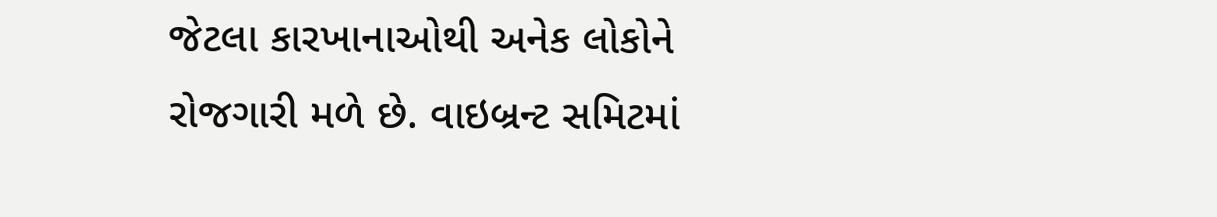જેટલા કારખાનાઓથી અનેક લોકોને રોજગારી મળે છે. વાઇબ્રન્ટ સમિટમાં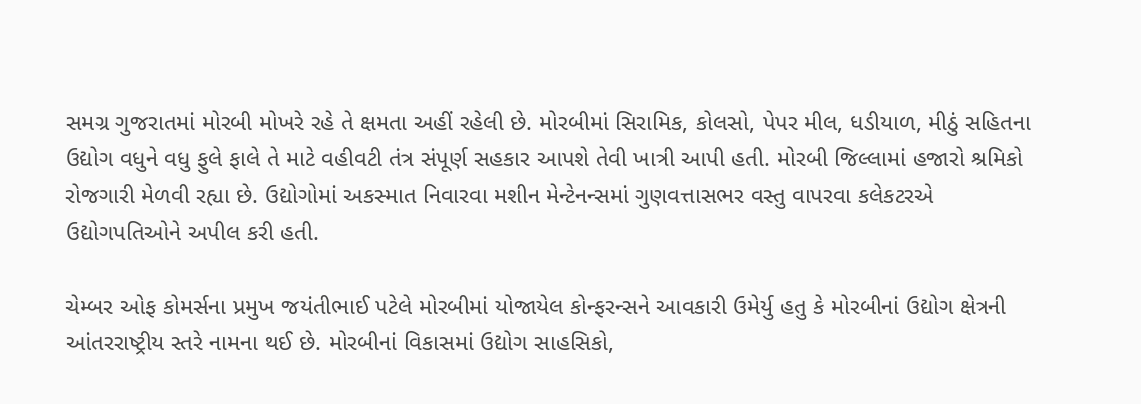સમગ્ર ગુજરાતમાં મોરબી મોખરે રહે તે ક્ષમતા અહીં રહેલી છે. મોરબીમાં સિરામિક, કોલસો, પેપર મીલ, ધડીયાળ, મીઠું સહિતના ઉદ્યોગ વધુને વધુ ફુલે ફાલે તે માટે વહીવટી તંત્ર સંપૂર્ણ સહકાર આપશે તેવી ખાત્રી આપી હતી. મોરબી જિલ્લામાં હજારો શ્રમિકો રોજગારી મેળવી રહ્યા છે. ઉદ્યોગોમાં અકસ્માત નિવારવા મશીન મેન્ટેનન્સમાં ગુણવત્તાસભર વસ્તુ વાપરવા કલેકટરએ ઉદ્યોગપતિઓને અપીલ કરી હતી.

ચેમ્બર ઓફ કોમર્સના પ્રમુખ જયંતીભાઈ પટેલે મોરબીમાં યોજાયેલ કોન્ફરન્સને આવકારી ઉમેર્યુ હતુ કે મોરબીનાં ઉદ્યોગ ક્ષેત્રની આંતરરાષ્ટ્રીય સ્તરે નામના થઈ છે. મોરબીનાં વિકાસમાં ઉદ્યોગ સાહસિકો,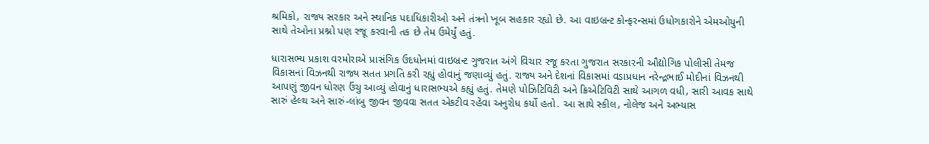શ્રમિકો, રાજ્ય સરકાર અને સ્થાનિક પદાધિકારીઓ અને તંત્રનો ખૂબ સહકાર રહ્યો છે. આ વાઇબ્રન્ટ કોન્ફરન્સમાં ઉધોગકારોને એમઓયુની સાથે તેઓના પ્રશ્નો પણ રજૂ કરવાની તક છે તેમ ઉમેર્યું હતું.

ધારાસભ્ય પ્રકાશ વરમોરાએ પ્રાસંગિક ઉદધોનમાં વાઇબ્રન્ટ ગુજરાત અંગે વિચાર રજૂ કરતા ગુજરાત સરકારની ઔદ્યોગિક પોલીસી તેમજ વિકાસનાં વિઝનથી રાજ્ય સતત પ્રગતિ કરી રહ્યું હોવાનું જણાવ્યું હતું. રાજ્ય અને દેશનાં વિકાસમાં વડાપ્રધાન નરેન્દ્રભાઈ મોદીનાં વિઝનથી આપણું જીવન ધોરણ ઉંચુ આવ્યું હોવાનું ધારાસભ્યએ કહ્યું હતું. તેમણે પોઝિટિવિટી અને ક્રિએટિવિટી સાથે આગળ વધી, સારી આવક સાથે સારું હેલ્થ અને સારું-લાંબુ જીવન જીવવા સતત એકટીવ રહેવા અનુરોધ કર્યો હતો. આ સાથે સ્કીલ, નોલેજ અને અભ્યાસ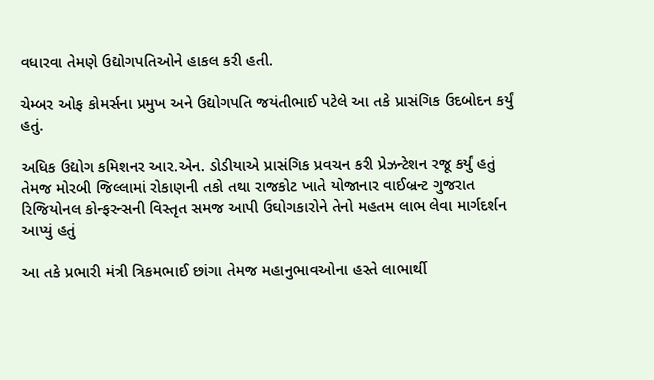વધારવા તેમણે ઉદ્યોગપતિઓને હાકલ કરી હતી.

ચેમ્બર ઓફ કોમર્સના પ્રમુખ અને ઉદ્યોગપતિ જયંતીભાઈ પટેલે આ તકે પ્રાસંગિક ઉદબોદન કર્યું હતું.

અધિક ઉદ્યોગ કમિશનર આર.એન. ડોડીયાએ પ્રાસંગિક પ્રવચન કરી પ્રેઝન્ટેશન રજૂ કર્યું હતું તેમજ મોરબી જિલ્લામાં રોકાણની તકો તથા રાજકોટ ખાતે યોજાનાર વાઈબ્રન્ટ ગુજરાત રિજિયોનલ કોન્ફરન્સની વિસ્તૃત સમજ આપી ઉઘોગકારોને તેનો મહતમ લાભ લેવા માર્ગદર્શન આપ્યું હતું

આ તકે પ્રભારી મંત્રી ત્રિકમભાઈ છાંગા તેમજ મહાનુભાવઓના હસ્તે લાભાર્થી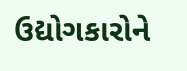ઉદ્યોગકારોને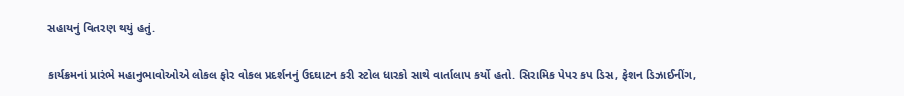સહાયનું વિતરણ થયું હતું.

કાર્યક્રમનાં પ્રારંભે મહાનુભાવોઓએ લોકલ ફોર વોકલ પ્રદર્શનનું ઉદઘાટન કરી સ્ટોલ ધારકો સાથે વાર્તાલાપ કર્યો હતો. સિરામિક પેપર કપ ડિસ, ફેશન ડિઝાઈનીંગ,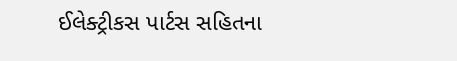ઈલેક્ટ્રીકસ પાર્ટસ સહિતના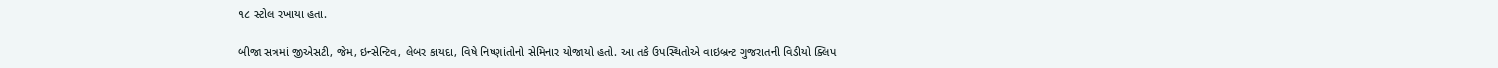૧૮ સ્ટોલ રખાયા હતા.

બીજા સત્રમાં જીએસટી, જેમ, ઇન્સેન્ટિવ, લેબર કાયદા, વિષે નિષ્ણાંતોનો સેમિનાર યોજાયો હતો. આ તકે ઉપસ્થિતોએ વાઇબ્રન્ટ ગુજરાતની વિડીયો ક્લિપ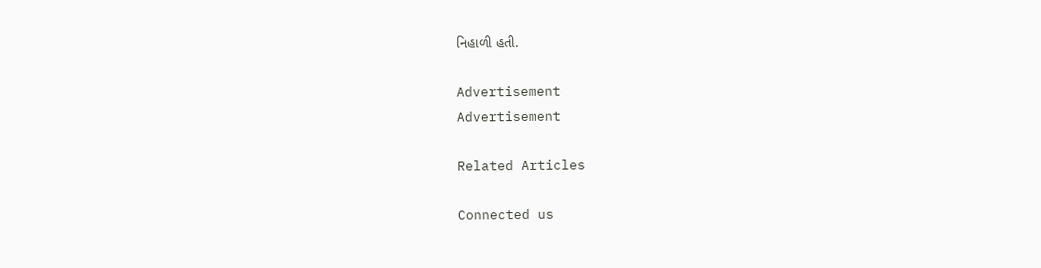નિહાળી હતી.

Advertisement
Advertisement

Related Articles

Connected us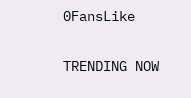0FansLike

TRENDING NOW